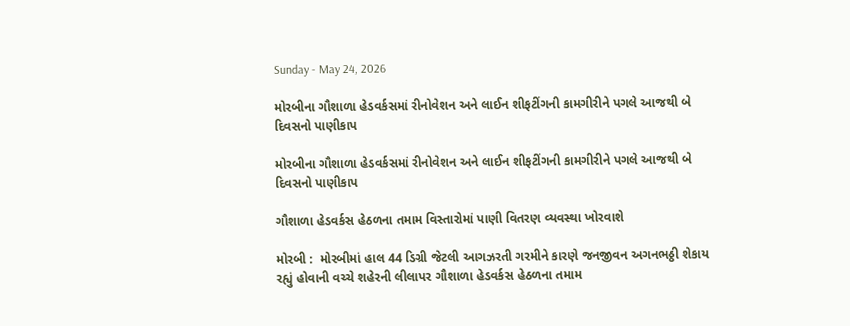Sunday - May 24, 2026

મોરબીના ગૌશાળા હેડવર્કસમાં રીનોવેશન અને લાઈન શીફટીંગની કામગીરીને પગલે આજથી બે દિવસનો પાણીકાપ

મોરબીના ગૌશાળા હેડવર્કસમાં રીનોવેશન અને લાઈન શીફટીંગની કામગીરીને પગલે આજથી બે દિવસનો પાણીકાપ

ગૌશાળા હેડવર્કસ હેઠળના તમામ વિસ્તારોમાં પાણી વિતરણ વ્યવસ્થા ખોરવાશે

મોરબી :  મોરબીમાં હાલ 44 ડિગ્રી જેટલી આગઝરતી ગરમીને કારણે જનજીવન અગનભઠ્ઠી શેકાય રહ્યું હોવાની વચ્ચે શહેરની લીલાપર ગૌશાળા હેડવર્કસ હેઠળના તમામ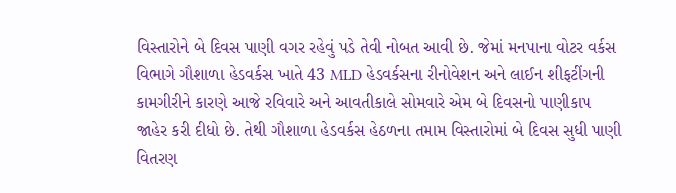વિસ્તારોને બે દિવસ પાણી વગર રહેવું પડે તેવી નોબત આવી છે. જેમાં મનપાના વોટર વર્કસ વિભાગે ગૌશાળા હેડવર્કસ ખાતે 43 MLD હેડવર્કસના રીનોવેશન અને લાઈન શીફટીંગની કામગીરીને કારણે આજે રવિવારે અને આવતીકાલે સોમવારે એમ બે દિવસનો પાણીકાપ જાહેર કરી દીધો છે. તેથી ગૌશાળા હેડવર્કસ હેઠળના તમામ વિસ્તારોમાં બે દિવસ સુધી પાણી વિતરણ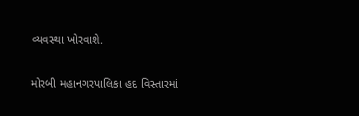વ્યવસ્થા ખોરવાશે.

મોરબી મહાનગરપાલિકા હદ વિસ્તારમાં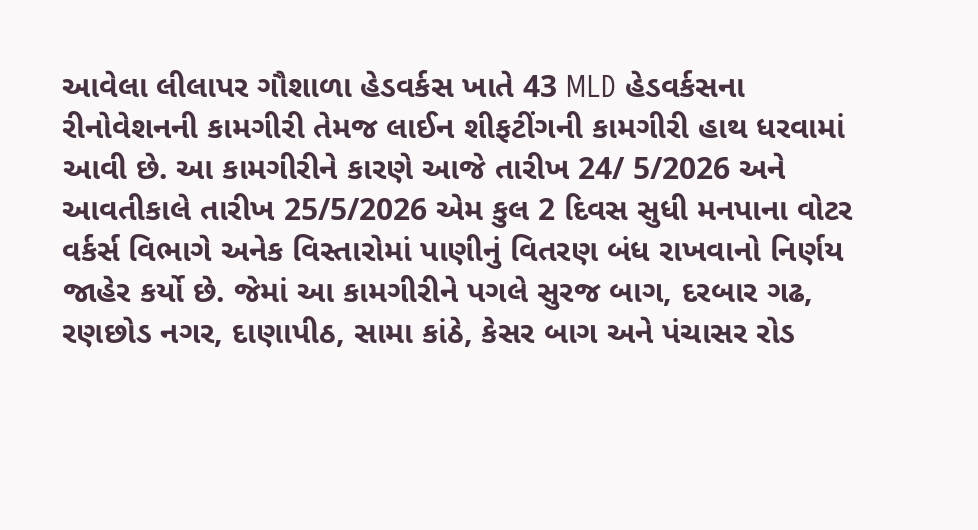આવેલા લીલાપર ગૌશાળા હેડવર્કસ ખાતે 43 MLD હેડવર્કસના રીનોવેશનની કામગીરી તેમજ લાઈન શીફટીંગની કામગીરી હાથ ધરવામાં આવી છે. આ કામગીરીને કારણે આજે તારીખ 24/ 5/2026 અને આવતીકાલે તારીખ 25/5/2026 એમ કુલ 2 દિવસ સુધી મનપાના વોટર વર્કર્સ વિભાગે અનેક વિસ્તારોમાં પાણીનું વિતરણ બંધ રાખવાનો નિર્ણય જાહેર કર્યો છે. જેમાં આ કામગીરીને પગલે સુરજ બાગ, દરબાર ગઢ, રણછોડ નગર, દાણાપીઠ, સામા કાંઠે, કેસર બાગ અને પંચાસર રોડ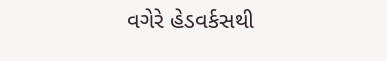વગેરે હેડવર્કસથી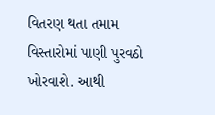વિતરણ થતા તમામ વિસ્તારોમાં પાણી પુરવઠો ખોરવાશે. આથી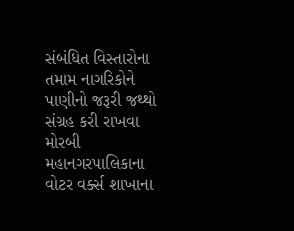સંબંધિત વિસ્તારોના તમામ નાગરિકોને પાણીનો જરૂરી જથ્થો સંગ્રહ કરી રાખવા મોરબી મહાનગરપાલિકાના વોટર વર્ક્સ શાખાના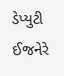ડેપ્યુટી ઈજનેરે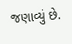જણાવ્યું છે.